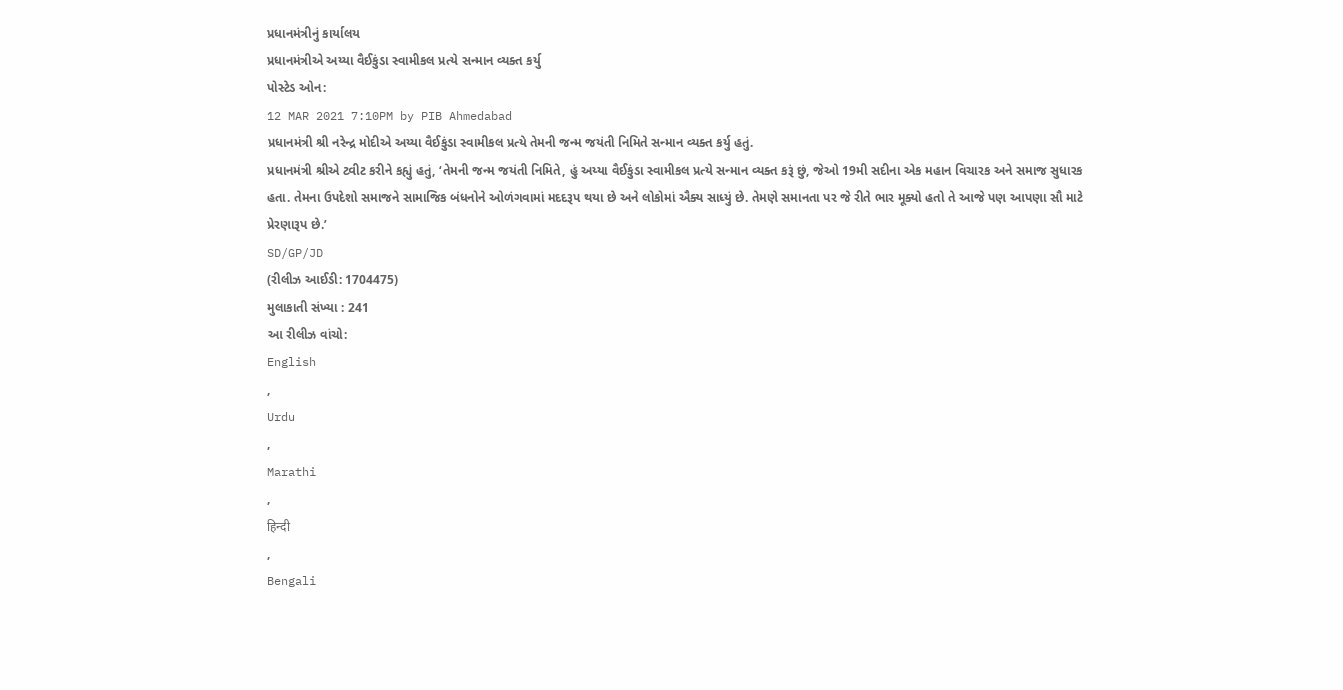પ્રધાનમંત્રીનું કાર્યાલય
પ્રધાનમંત્રીએ અય્યા વૈઈકુંડા સ્વામીકલ પ્રત્યે સન્માન વ્યક્ત કર્યુ
પોસ્ટેડ ઓન:
12 MAR 2021 7:10PM by PIB Ahmedabad
પ્રધાનમંત્રી શ્રી નરેન્દ્ર મોદીએ અય્યા વૈઈકુંડા સ્વામીકલ પ્રત્યે તેમની જન્મ જયંતી નિમિતે સન્માન વ્યક્ત કર્યુ હતું.
પ્રધાનમંત્રી શ્રીએ ટ્વીટ કરીને કહ્યું હતું, ‘તેમની જન્મ જયંતી નિમિતે, હું અય્યા વૈઈકુંડા સ્વામીકલ પ્રત્યે સન્માન વ્યક્ત કરૂં છું, જેઓ 19મી સદીના એક મહાન વિચારક અને સમાજ સુધારક હતા. તેમના ઉપદેશો સમાજને સામાજિક બંધનોને ઓળંગવામાં મદદરૂપ થયા છે અને લોકોમાં ઐક્ય સાધ્યું છે. તેમણે સમાનતા પર જે રીતે ભાર મૂક્યો હતો તે આજે પણ આપણા સૌ માટે પ્રેરણારૂપ છે.’
SD/GP/JD
(રીલીઝ આઈડી: 1704475)
મુલાકાતી સંખ્યા : 241
આ રીલીઝ વાંચો:
English
,
Urdu
,
Marathi
,
हिन्दी
,
Bengali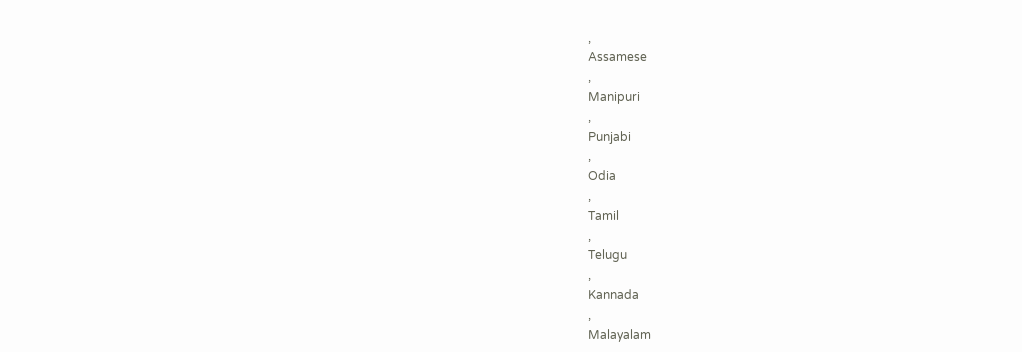,
Assamese
,
Manipuri
,
Punjabi
,
Odia
,
Tamil
,
Telugu
,
Kannada
,
Malayalam